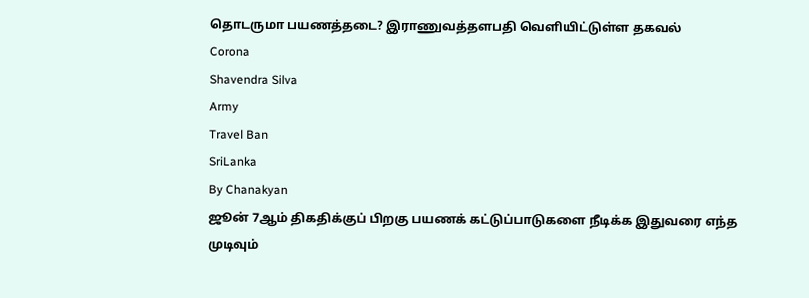தொடருமா பயணத்தடை? இராணுவத்தளபதி வெளியிட்டுள்ள தகவல்
Corona
Shavendra Silva
Army
Travel Ban
SriLanka
By Chanakyan
ஜூன் 7ஆம் திகதிக்குப் பிறகு பயணக் கட்டுப்பாடுகளை நீடிக்க இதுவரை எந்த முடிவும்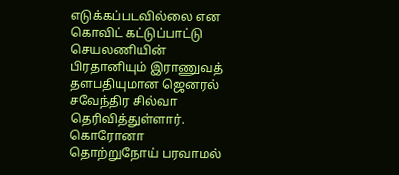எடுக்கப்படவில்லை என கொவிட் கட்டுப்பாட்டு செயலணியின் பிரதானியும் இராணுவத் தளபதியுமான ஜெனரல் சவேந்திர சில்வா தெரிவித்துள்ளார்.
கொரோனா தொற்றுநோய் பரவாமல்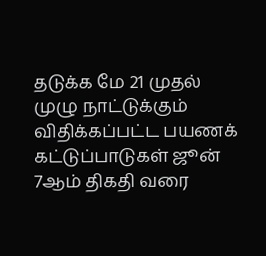தடுக்க மே 21 முதல் முழு நாட்டுக்கும் விதிக்கப்பட்ட பயணக் கட்டுப்பாடுகள் ஜூன் 7ஆம் திகதி வரை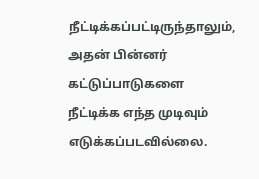நீட்டிக்கப்பட்டிருந்தாலும், அதன் பின்னர் கட்டுப்பாடுகளை நீட்டிக்க எந்த முடிவும் எடுக்கப்படவில்லை.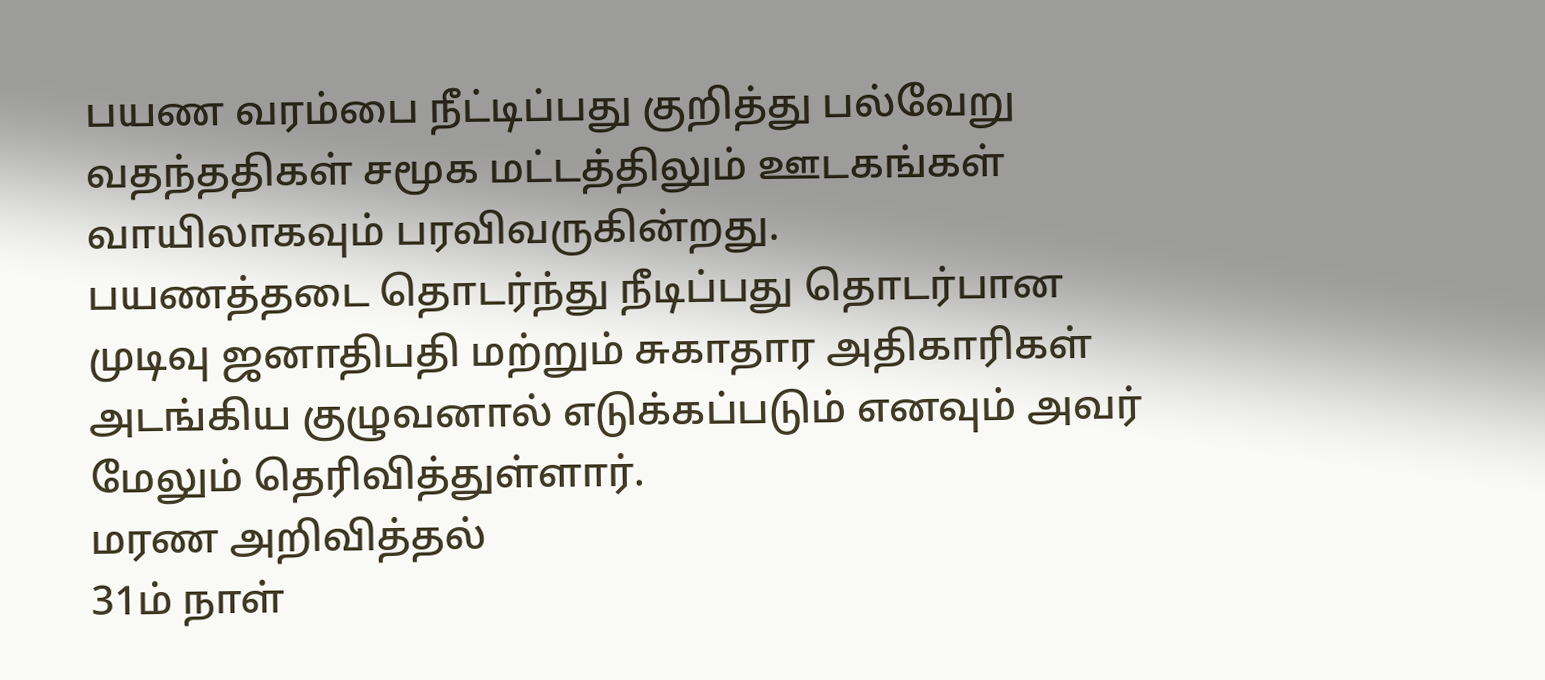பயண வரம்பை நீட்டிப்பது குறித்து பல்வேறு வதந்ததிகள் சமூக மட்டத்திலும் ஊடகங்கள் வாயிலாகவும் பரவிவருகின்றது.
பயணத்தடை தொடர்ந்து நீடிப்பது தொடர்பான முடிவு ஜனாதிபதி மற்றும் சுகாதார அதிகாரிகள் அடங்கிய குழுவனால் எடுக்கப்படும் எனவும் அவர் மேலும் தெரிவித்துள்ளார்.
மரண அறிவித்தல்
31ம் நாள்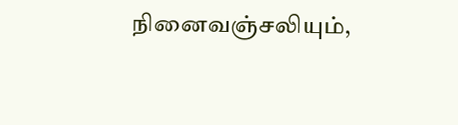நினைவஞ்சலியும்,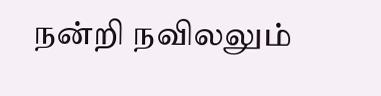நன்றி நவிலலும்